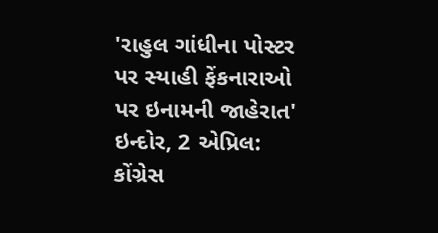'રાહુલ ગાંધીના પોસ્ટર પર સ્યાહી ફેંકનારાઓ પર ઇનામની જાહેરાત'
ઇન્દોર, 2 એપ્રિલ: કોંગ્રેસ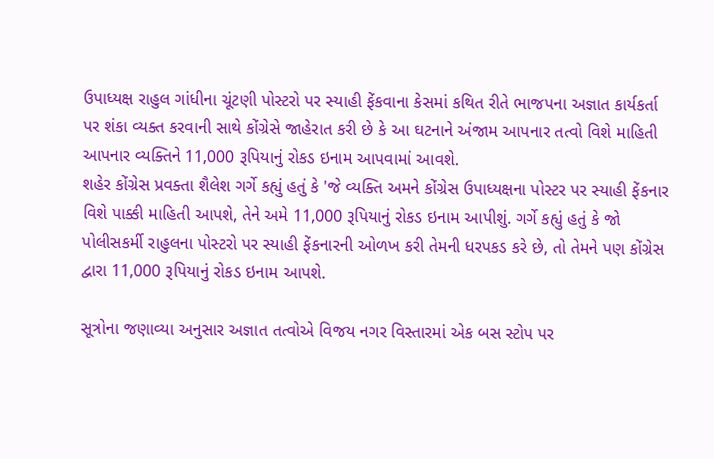ઉપાધ્યક્ષ રાહુલ ગાંધીના ચૂંટણી પોસ્ટરો પર સ્યાહી ફેંકવાના કેસમાં કથિત રીતે ભાજપના અજ્ઞાત કાર્યકર્તા પર શંકા વ્યક્ત કરવાની સાથે કોંગ્રેસે જાહેરાત કરી છે કે આ ઘટનાને અંજામ આપનાર તત્વો વિશે માહિતી આપનાર વ્યક્તિને 11,000 રૂપિયાનું રોકડ ઇનામ આપવામાં આવશે.
શહેર કોંગ્રેસ પ્રવક્તા શૈલેશ ગર્ગે કહ્યું હતું કે 'જે વ્યક્તિ અમને કોંગ્રેસ ઉપાધ્યક્ષના પોસ્ટર પર સ્યાહી ફેંકનાર વિશે પાક્કી માહિતી આપશે, તેને અમે 11,000 રૂપિયાનું રોકડ ઇનામ આપીશું. ગર્ગે કહ્યું હતું કે જો પોલીસકર્મી રાહુલના પોસ્ટરો પર સ્યાહી ફેંકનારની ઓળખ કરી તેમની ધરપકડ કરે છે, તો તેમને પણ કોંગ્રેસ દ્વારા 11,000 રૂપિયાનું રોકડ ઇનામ આપશે.

સૂત્રોના જણાવ્યા અનુસાર અજ્ઞાત તત્વોએ વિજય નગર વિસ્તારમાં એક બસ સ્ટોપ પર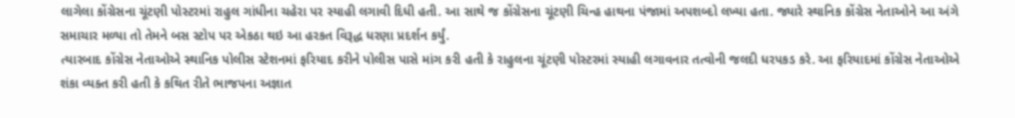લાગેલા કોંગ્રેસના ચૂંટણી પોસ્ટરમાં રાહુલ ગાંધીના ચહેરા પર સ્યાહી લગાવી દિધી હતી. આ સાથે જ કોંગ્રેસના ચૂંટણી ચિન્હ હાથના પંજામાં અપશબ્દો લખ્યા હતા. જ્યારે સ્થાનિક કોંગ્રેસ નેતાઓને આ અંગે સમાચાર મળ્યા તો તેમને બસ સ્ટોપ પર એકઠા થઇ આ હરકત વિરૂદ્ધ ધરણા પ્રદર્શન કર્યું.
ત્યારબાદ કોંગ્રેસ નેતાઓએ સ્થાનિક પોલીસ સ્ટેશનમાં ફરિયાદ કરીને પોલીસ પાસે માંગ કરી હતી કે રાહુલના ચૂંટણી પોસ્ટરમાં સ્યાહી લગાવનાર તત્વોની જલદી ધરપકડ કરે. આ ફરિયાદમાં કોંગ્રેસ નેતાઓએ શંકા વ્યક્ત કરી હતી કે કથિત રીતે ભાજપના અજ્ઞાત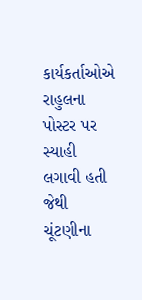કાર્યકર્તાઓએ રાહુલના પોસ્ટર પર સ્યાહી લગાવી હતી જેથી ચૂંટણીના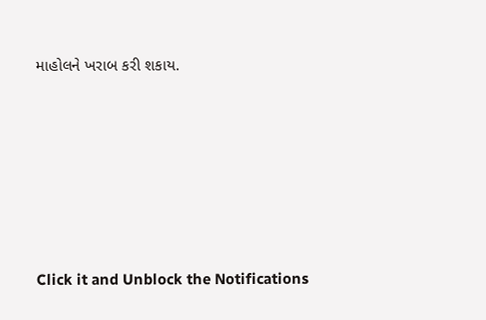માહોલને ખરાબ કરી શકાય.












Click it and Unblock the Notifications